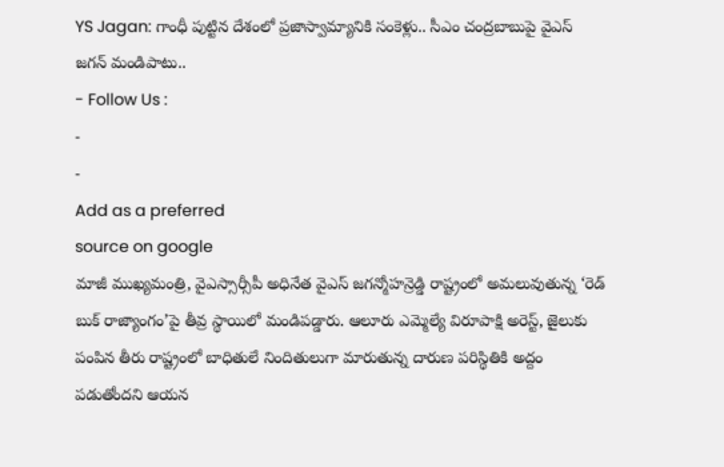YS Jagan: గాంధీ పుట్టిన దేశంలో ప్రజాస్వామ్యానికి సంకెళ్లు.. సీఎం చంద్రబాబుపై వైఎస్ జగన్ మండిపాటు..
- Follow Us :
-
-
Add as a preferred
source on google
మాజీ ముఖ్యమంత్రి, వైఎస్సార్సీపీ అధినేత వైఎస్ జగన్మోహన్రెడ్డి రాష్ట్రంలో అమలువుతున్న ‘రెడ్ బుక్ రాజ్యాంగం’పై తీవ్ర స్థాయిలో మండిపడ్డారు. ఆలూరు ఎమ్మెల్యే విరూపాక్షి అరెస్ట్, జైలుకు పంపిన తీరు రాష్ట్రంలో బాధితులే నిందితులుగా మారుతున్న దారుణ పరిస్థితికి అద్దం పడుతోందని ఆయన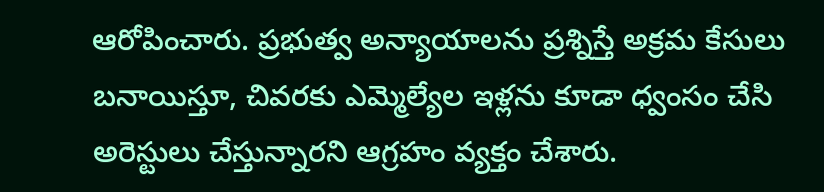ఆరోపించారు. ప్రభుత్వ అన్యాయాలను ప్రశ్నిస్తే అక్రమ కేసులు బనాయిస్తూ, చివరకు ఎమ్మెల్యేల ఇళ్లను కూడా ధ్వంసం చేసి అరెస్టులు చేస్తున్నారని ఆగ్రహం వ్యక్తం చేశారు.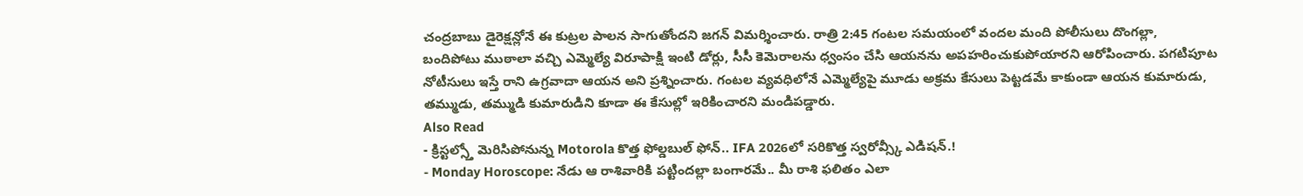చంద్రబాబు డైరెక్షన్లోనే ఈ కుట్రల పాలన సాగుతోందని జగన్ విమర్శించారు. రాత్రి 2:45 గంటల సమయంలో వందల మంది పోలీసులు దొంగల్లా, బందిపోటు ముఠాలా వచ్చి ఎమ్మెల్యే విరూపాక్షి ఇంటి డోర్లు, సీసీ కెమెరాలను ధ్వంసం చేసి ఆయనను అపహరించుకుపోయారని ఆరోపించారు. పగటిపూట నోటీసులు ఇస్తే రాని ఉగ్రవాదా ఆయన అని ప్రశ్నించారు. గంటల వ్యవధిలోనే ఎమ్మెల్యేపై మూడు అక్రమ కేసులు పెట్టడమే కాకుండా ఆయన కుమారుడు, తమ్ముడు, తమ్ముడి కుమారుడిని కూడా ఈ కేసుల్లో ఇరికించారని మండిపడ్డారు.
Also Read
- క్రిస్టల్స్తో మెరిసిపోనున్న Motorola కొత్త ఫోల్డబుల్ ఫోన్.. IFA 2026లో సరికొత్త స్వరోవ్స్కీ ఎడిషన్.!
- Monday Horoscope: నేడు ఆ రాశివారికి పట్టిందల్లా బంగారమే.. మీ రాశి ఫలితం ఎలా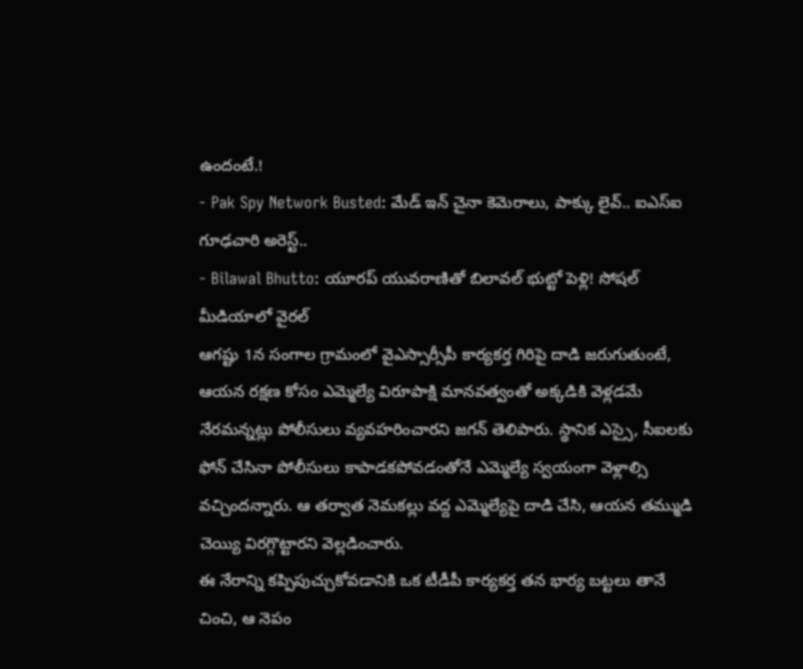ఉందంటే.!
- Pak Spy Network Busted: మేడ్ ఇన్ చైనా కెమెరాలు, పాక్కు లైవ్.. ఐఎస్ఐ గూఢచారి అరెస్ట్..
- Bilawal Bhutto: యూరప్ యువరాణితో బిలావల్ భుట్టో పెళ్లి! సోషల్ మీడియాలో వైరల్
ఆగష్టు 1న సంగాల గ్రామంలో వైఎస్సార్సీపీ కార్యకర్త గిరిపై దాడి జరుగుతుంటే, ఆయన రక్షణ కోసం ఎమ్మెల్యే విరూపాక్షి మానవత్వంతో అక్కడికి వెళ్లడమే నేరమన్నట్లు పోలీసులు వ్యవహరించారని జగన్ తెలిపారు. స్థానిక ఎస్సై, సీఐలకు ఫోన్ చేసినా పోలీసులు కాపాడకపోవడంతోనే ఎమ్మెల్యే స్వయంగా వెళ్లాల్సి వచ్చిందన్నారు. ఆ తర్వాత నెమకల్లు వద్ద ఎమ్మెల్యేపై దాడి చేసి, ఆయన తమ్ముడి చెయ్యి విరగ్గొట్టారని వెల్లడించారు.
ఈ నేరాన్ని కప్పిపుచ్చుకోవడానికి ఒక టీడీపీ కార్యకర్త తన భార్య బట్టలు తానే చించి, ఆ నెపం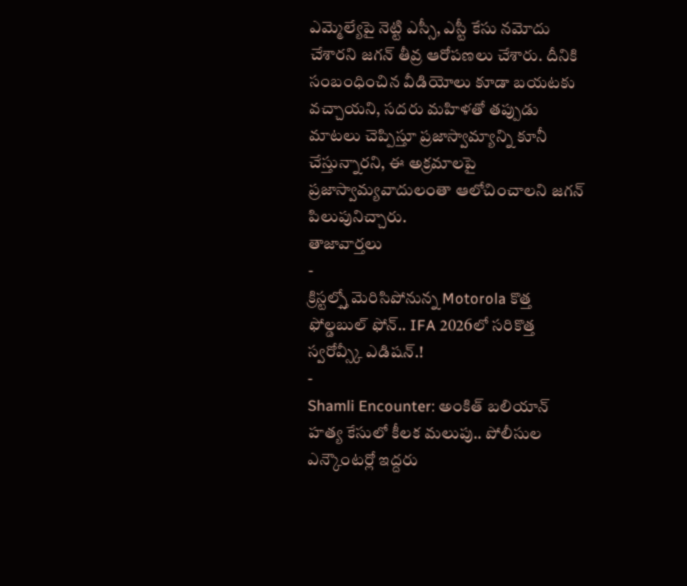ఎమ్మెల్యేపై నెట్టి ఎస్సీ, ఎస్టీ కేసు నమోదు చేశారని జగన్ తీవ్ర ఆరోపణలు చేశారు. దీనికి సంబంధించిన వీడియోలు కూడా బయటకు వచ్చాయని, సదరు మహిళతో తప్పుడు మాటలు చెప్పిస్తూ ప్రజాస్వామ్యాన్ని కూనీ చేస్తున్నారని, ఈ అక్రమాలపై ప్రజాస్వామ్యవాదులంతా ఆలోచించాలని జగన్ పిలుపునిచ్చారు.
తాజావార్తలు
-
క్రిస్టల్స్తో మెరిసిపోనున్న Motorola కొత్త ఫోల్డబుల్ ఫోన్.. IFA 2026లో సరికొత్త స్వరోవ్స్కీ ఎడిషన్.!
-
Shamli Encounter: అంకిత్ బలియాన్ హత్య కేసులో కీలక మలుపు.. పోలీసుల ఎన్కౌంటర్లో ఇద్దరు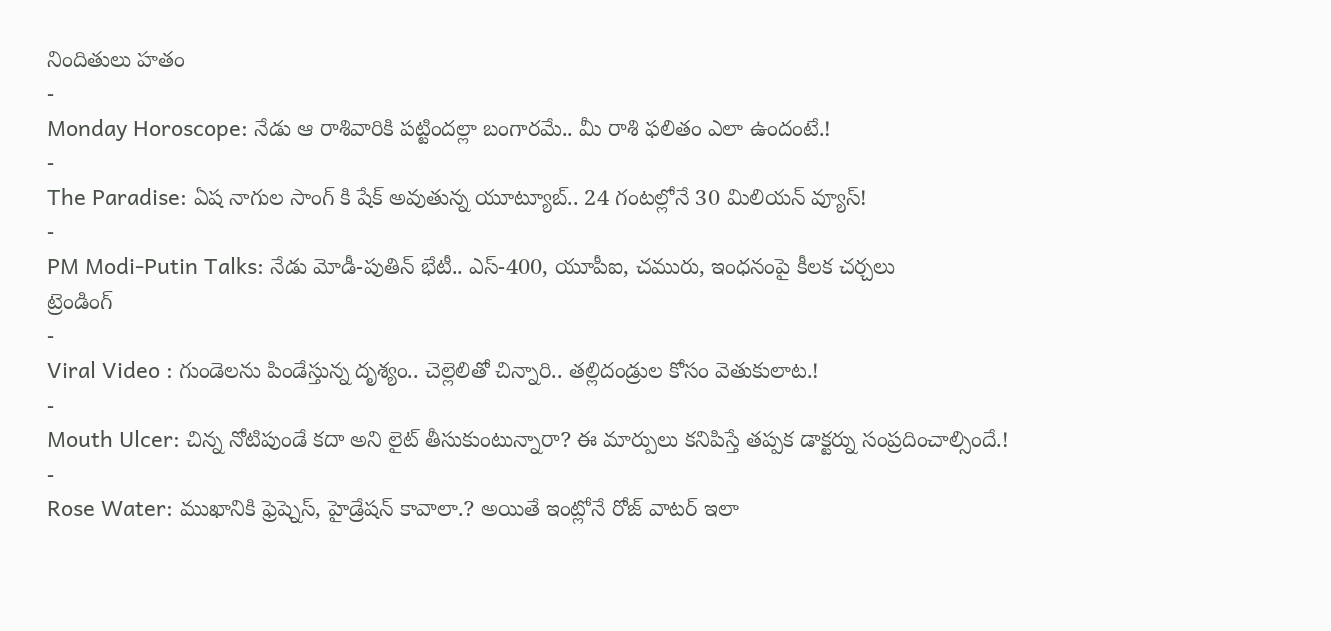నిందితులు హతం
-
Monday Horoscope: నేడు ఆ రాశివారికి పట్టిందల్లా బంగారమే.. మీ రాశి ఫలితం ఎలా ఉందంటే.!
-
The Paradise: ఏష నాగుల సాంగ్ కి షేక్ అవుతున్న యూట్యూబ్.. 24 గంటల్లోనే 30 మిలియన్ వ్యూస్!
-
PM Modi-Putin Talks: నేడు మోడీ-పుతిన్ భేటీ.. ఎస్-400, యూపీఐ, చమురు, ఇంధనంపై కీలక చర్చలు
ట్రెండింగ్
-
Viral Video : గుండెలను పిండేస్తున్న దృశ్యం.. చెల్లెలితో చిన్నారి.. తల్లిదండ్రుల కోసం వెతుకులాట.!
-
Mouth Ulcer: చిన్న నోటిపుండే కదా అని లైట్ తీసుకుంటున్నారా? ఈ మార్పులు కనిపిస్తే తప్పక డాక్టర్ను సంప్రదించాల్సిందే.!
-
Rose Water: ముఖానికి ఫ్రెష్నెస్, హైడ్రేషన్ కావాలా.? అయితే ఇంట్లోనే రోజ్ వాటర్ ఇలా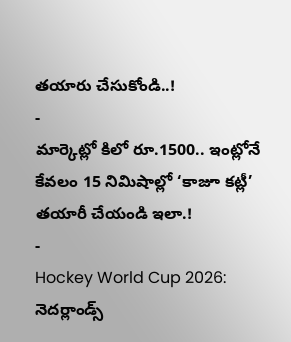తయారు చేసుకోండి..!
-
మార్కెట్లో కిలో రూ.1500.. ఇంట్లోనే కేవలం 15 నిమిషాల్లో ‘కాజూ కట్లీ’ తయారీ చేయండి ఇలా.!
-
Hockey World Cup 2026: నెదర్లాండ్స్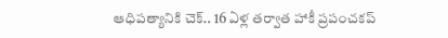ఆధిపత్యానికి చెక్.. 16 ఏళ్ల తర్వాత హాకీ ప్రపంచకప్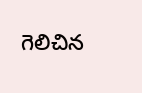గెలిచిన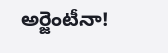అర్జెంటీనా!